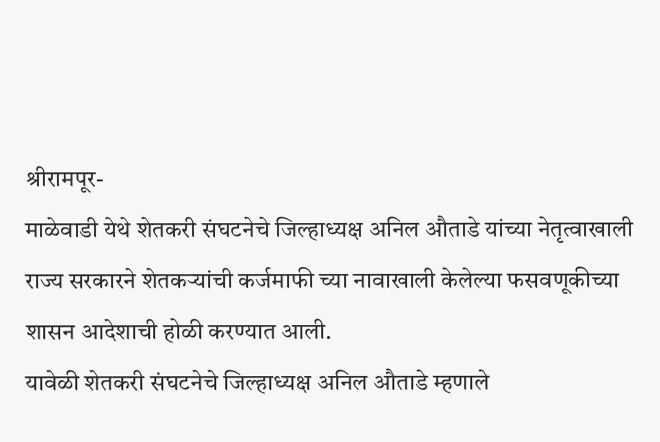श्रीरामपूर-
माळेवाडी येथे शेतकरी संघटनेचे जिल्हाध्यक्ष अनिल औताडे यांच्या नेतृत्वाखाली राज्य सरकारने शेतकऱ्यांची कर्जमाफी च्या नावाखाली केलेल्या फसवणूकीच्या शासन आदेशाची होळी करण्यात आली.
यावेळी शेतकरी संघटनेचे जिल्हाध्यक्ष अनिल औताडे म्हणाले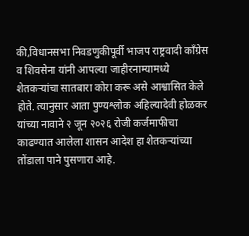की,विधानसभा निवडणुकीपूर्वी भाजप राष्ट्रवादी काँग्रेस व शिवसेना यांनी आपल्या जाहीरनाम्यामध्ये शेतकऱ्यांचा सातबारा कोरा करू असे आश्वासित केले होते. त्यानुसार आता पुण्यश्लोक अहिल्यादेवी होळकर यांच्या नावाने २ जून २०२६ रोजी कर्जमाफीचा काढण्यात आलेला शासन आदेश हा शेतकऱ्यांच्या तोंडाला पाने पुसणारा आहे.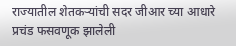राज्यातील शेतकऱ्यांची सदर जीआर च्या आधारे प्रचंड फसवणूक झालेली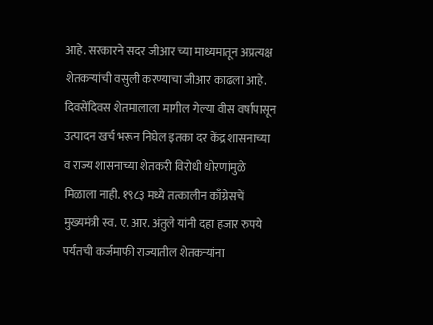आहे. सरकारने सदर जीआर च्या माध्यमातून अप्रत्यक्ष शेतकऱ्यांची वसुली करण्याचा जीआर काढला आहे. दिवसेंदिवस शेतमालाला मागील गेल्या वीस वर्षापासून उत्पादन खर्च भरून निघेल इतका दर केंद्र शासनाच्या व राज्य शासनाच्या शेतकरी विरोधी धोरणांमुळे मिळाला नाही. १९८३ मध्ये तत्कालीन काँग्रेसचें मुख्यमंत्री स्व. ए. आर. अंतुले यांनी दहा हजार रुपये पर्यंतची कर्जमाफी राज्यातील शेतकऱ्यांना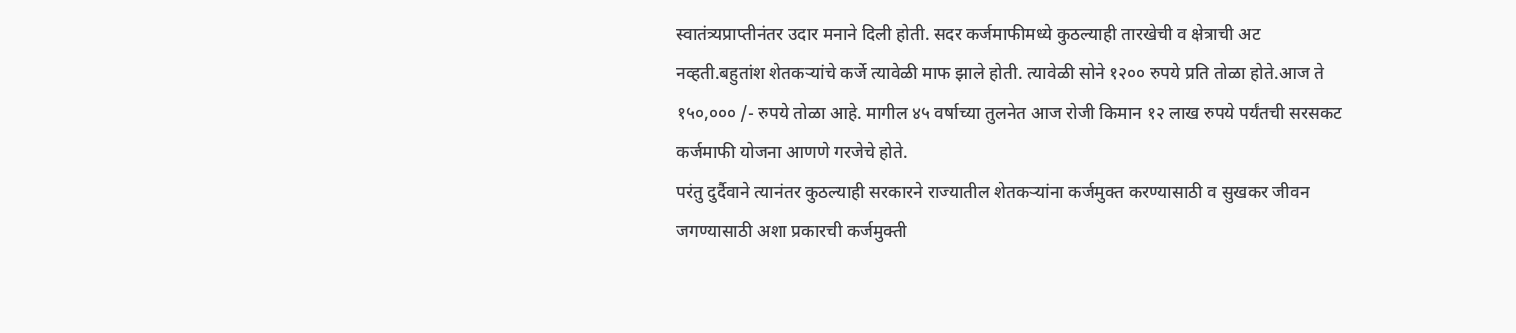स्वातंत्र्यप्राप्तीनंतर उदार मनाने दिली होती. सदर कर्जमाफीमध्ये कुठल्याही तारखेची व क्षेत्राची अट नव्हती.बहुतांश शेतकऱ्यांचे कर्जे त्यावेळी माफ झाले होती. त्यावेळी सोने १२०० रुपये प्रति तोळा होते.आज ते १५०,००० /- रुपये तोळा आहे. मागील ४५ वर्षाच्या तुलनेत आज रोजी किमान १२ लाख रुपये पर्यंतची सरसकट कर्जमाफी योजना आणणे गरजेचे होते.
परंतु दुर्दैवाने त्यानंतर कुठल्याही सरकारने राज्यातील शेतकऱ्यांना कर्जमुक्त करण्यासाठी व सुखकर जीवन जगण्यासाठी अशा प्रकारची कर्जमुक्ती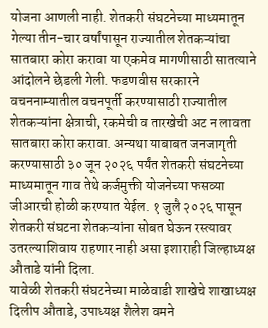योजना आणली नाही. शेतकरी संघटनेच्या माध्यमातून गेल्या तीन-चार वर्षांपासून राज्यातील शेतकऱ्यांचा सातबारा कोरा करावा या एकमेव मागणीसाठी सातत्याने आंदोलने छेडली गेली. फडणवीस सरकारने वचननाम्यातील वचनपूर्ती करण्यासाठी राज्यातील शेतकऱ्यांना क्षेत्राची, रकमेची व तारखेची अट न लावता सातबारा कोरा करावा. अन्यथा याबाबत जनजागृती करण्यासाठी ३० जून २०२६ पर्यंत शेतकरी संघटनेच्या माध्यमातून गाव तेथे कर्जमुक्ती योजनेच्या फसव्या जीआरची होळी करण्यात येईल. १ जुलै २०२६ पासून शेतकरी संघटना शेतकऱ्यांना सोबत घेऊन रस्त्यावर उतरल्याशिवाय राहणार नाही असा इशाराही जिल्हाध्यक्ष औताडे यांनी दिला.
यावेळी शेतकरी संघटनेच्या माळेवाडी शाखेचे शाखाध्यक्ष दिलीप औताडे, उपाध्यक्ष शैलेश वमने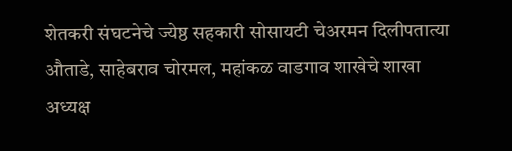शेतकरी संघटनेचे ज्येष्ठ सहकारी सोसायटी चेअरमन दिलीपतात्या औताडे, साहेबराव चोरमल, महांकळ वाडगाव शाखेचे शाखा अध्यक्ष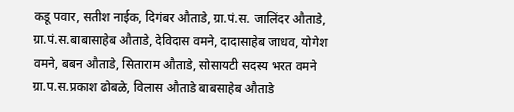कडू पवार, सतीश नाईक, दिगंबर औताडे, ग्रा.पं.स. जालिंदर औताडे, ग्रा.पं.स.बाबासाहेब औताडे, देविदास वमने, दादासाहेब जाधव, योगेश वमने, बबन औताडे, सिताराम औताडे, सोसायटी सदस्य भरत वमने ग्रा.प.स.प्रकाश ढोबळे, विलास औताडे बाबसाहेब औताडे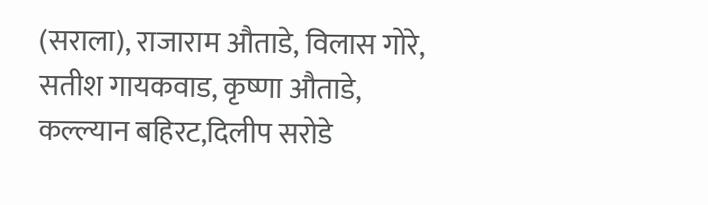(सराला), राजाराम औताडे, विलास गोरे, सतीश गायकवाड, कृष्णा औताडे, कल्ल्यान बहिरट,दिलीप सरोडे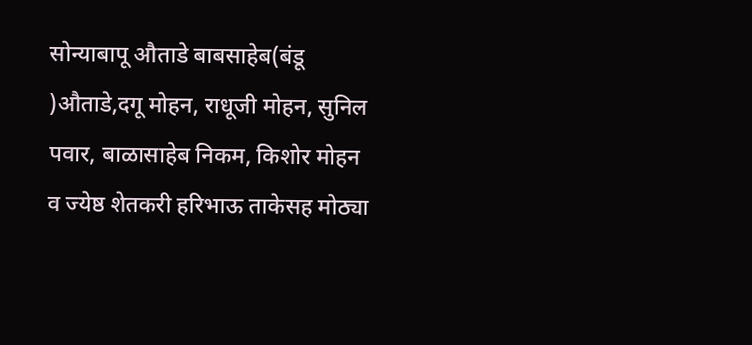सोन्याबापू औताडे बाबसाहेब(बंडू )औताडे,दगू मोहन, राधूजी मोहन, सुनिल पवार, बाळासाहेब निकम, किशोर मोहन व ज्येष्ठ शेतकरी हरिभाऊ ताकेसह मोठ्या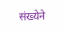संख्येने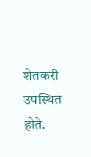शेतकरी उपस्थित होते.